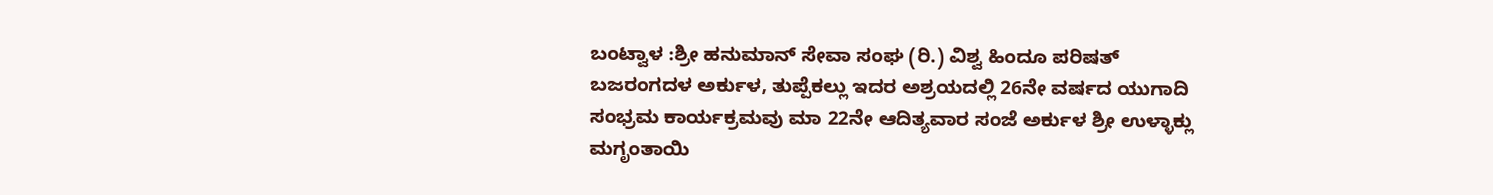ಬಂಟ್ವಾಳ :ಶ್ರೀ ಹನುಮಾನ್ ಸೇವಾ ಸಂಘ (ರಿ.) ವಿಶ್ವ ಹಿಂದೂ ಪರಿಷತ್ ಬಜರಂಗದಳ ಅರ್ಕುಳ, ತುಪ್ಪೆಕಲ್ಲು ಇದರ ಅಶ್ರಯದಲ್ಲಿ 26ನೇ ವರ್ಷದ ಯುಗಾದಿ ಸಂಭ್ರಮ ಕಾರ್ಯಕ್ರಮವು ಮಾ 22ನೇ ಆದಿತ್ಯವಾರ ಸಂಜೆ ಅರ್ಕುಳ ಶ್ರೀ ಉಳ್ಳಾಕ್ಲು ಮಗೃಂತಾಯಿ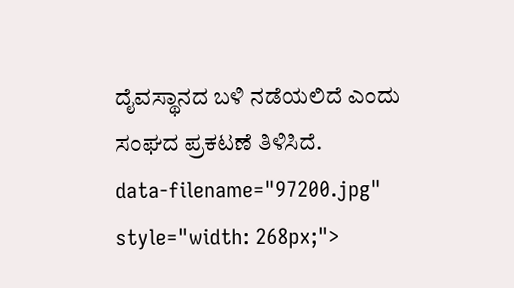ದೈವಸ್ಥಾನದ ಬಳಿ ನಡೆಯಲಿದೆ ಎಂದು ಸಂಘದ ಪ್ರಕಟಣೆ ತಿಳಿಸಿದೆ.
data-filename="97200.jpg" style="width: 268px;">